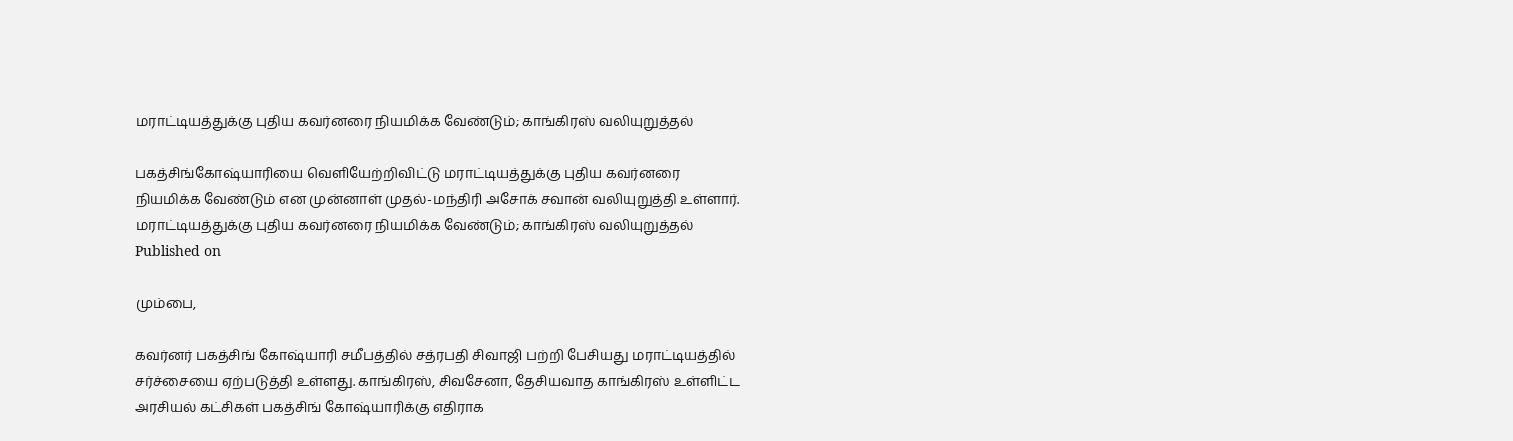மராட்டியத்துக்கு புதிய கவர்னரை நியமிக்க வேண்டும்; காங்கிரஸ் வலியுறுத்தல்

பகத்சிங்கோஷ்யாரியை வெளியேற்றிவிட்டு மராட்டியத்துக்கு புதிய கவர்னரை நியமிக்க வேண்டும் என முன்னாள் முதல்-மந்திரி அசோக் சவான் வலியுறுத்தி உள்ளார்.
மராட்டியத்துக்கு புதிய கவர்னரை நியமிக்க வேண்டும்; காங்கிரஸ் வலியுறுத்தல்
Published on

மும்பை,

கவர்னர் பகத்சிங் கோஷ்யாரி சமீபத்தில் சத்ரபதி சிவாஜி பற்றி பேசியது மராட்டியத்தில் சர்ச்சையை ஏற்படுத்தி உள்ளது. காங்கிரஸ், சிவசேனா, தேசியவாத காங்கிரஸ் உள்ளிட்ட அரசியல் கட்சிகள் பகத்சிங் கோஷ்யாரிக்கு எதிராக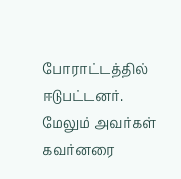போராட்டத்தில் ஈடுபட்டனர். மேலும் அவர்கள் கவர்னரை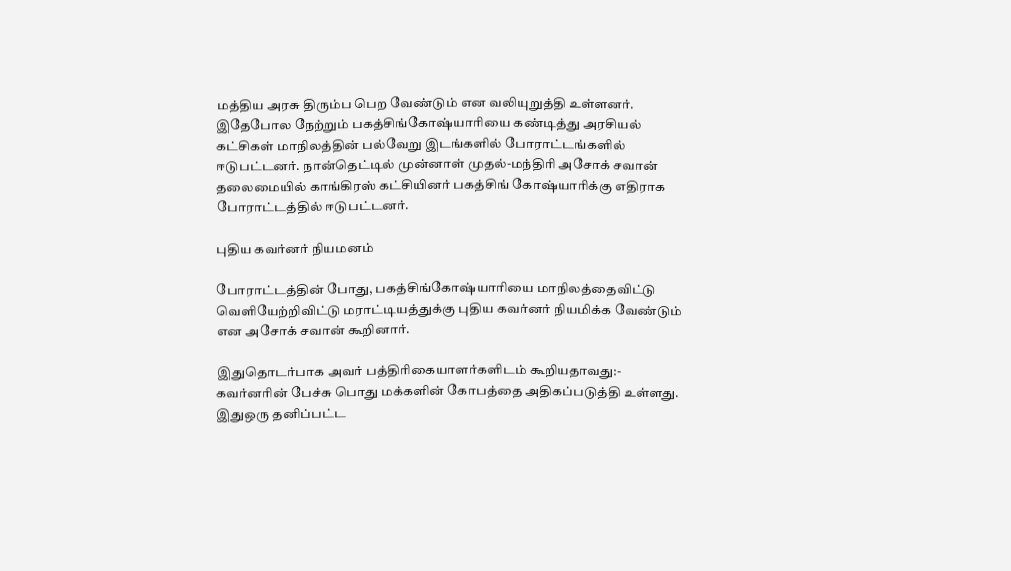மத்திய அரசு திரும்ப பெற வேண்டும் என வலியுறுத்தி உள்ளனர். இதேபோல நேற்றும் பகத்சிங்கோஷ்யாரியை கண்டித்து அரசியல் கட்சிகள் மாநிலத்தின் பல்வேறு இடங்களில் போராட்டங்களில் ஈடுபட்டனர். நான்தெட்டில் முன்னாள் முதல்-மந்திரி அசோக் சவான் தலைமையில் காங்கிரஸ் கட்சியினர் பகத்சிங் கோஷ்யாரிக்கு எதிராக போராட்டத்தில் ஈடுபட்டனர்.

புதிய கவர்னர் நியமனம்

போராட்டத்தின் போது, பகத்சிங்கோஷ்யாரியை மாநிலத்தைவிட்டு வெளியேற்றிவிட்டு மராட்டியத்துக்கு புதிய கவர்னர் நியமிக்க வேண்டும் என அசோக் சவான் கூறினார்.

இதுதொடர்பாக அவர் பத்திரிகையாளர்களிடம் கூறியதாவது:- கவர்னரின் பேச்சு பொது மக்களின் கோபத்தை அதிகப்படுத்தி உள்ளது. இதுஒரு தனிப்பட்ட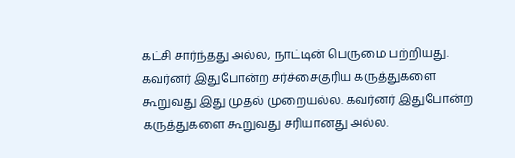கட்சி சார்ந்தது அல்ல, நாட்டின் பெருமை பற்றியது. கவர்னர் இதுபோன்ற சர்ச்சைகுரிய கருத்துகளை கூறுவது இது முதல் முறையல்ல. கவர்னர் இதுபோன்ற கருத்துகளை கூறுவது சரியானது அல்ல.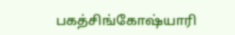பகத்சிங்கோஷ்யாரி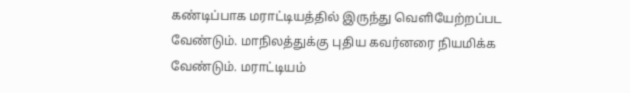கண்டிப்பாக மராட்டியத்தில் இருந்து வெளியேற்றப்பட வேண்டும். மாநிலத்துக்கு புதிய கவர்னரை நியமிக்க வேண்டும். மராட்டியம்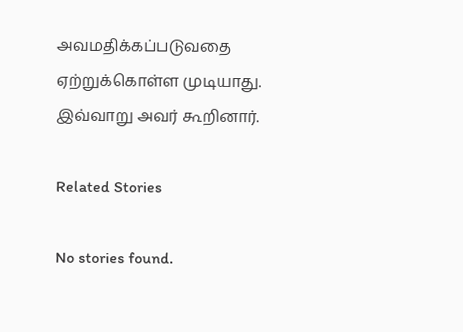அவமதிக்கப்படுவதை ஏற்றுக்கொள்ள முடியாது. இவ்வாறு அவர் கூறினார்.

Related Stories

No stories found.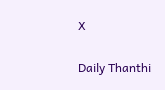X

Daily Thanthi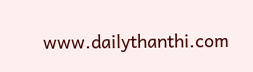www.dailythanthi.com